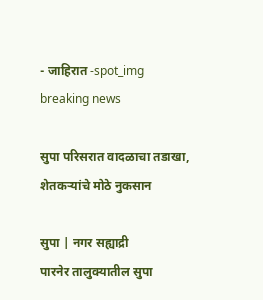- जाहिरात -spot_img
breaking news

सुपा परिसरात वादळाचा तडाखा, शेतकर्‍यांचे मोठे नुकसान

सुपा | नगर सह्याद्री
पारनेर तालुक्यातील सुपा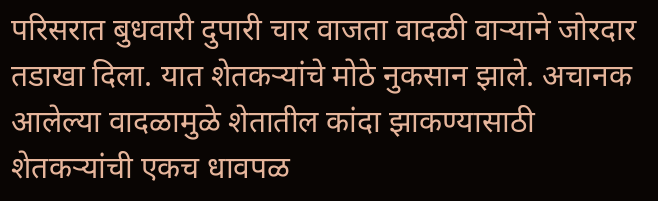परिसरात बुधवारी दुपारी चार वाजता वादळी वार्‍याने जोरदार तडाखा दिला. यात शेतकर्‍यांचे मोठे नुकसान झाले. अचानक आलेल्या वादळामुळे शेतातील कांदा झाकण्यासाठी शेतकर्‍यांची एकच धावपळ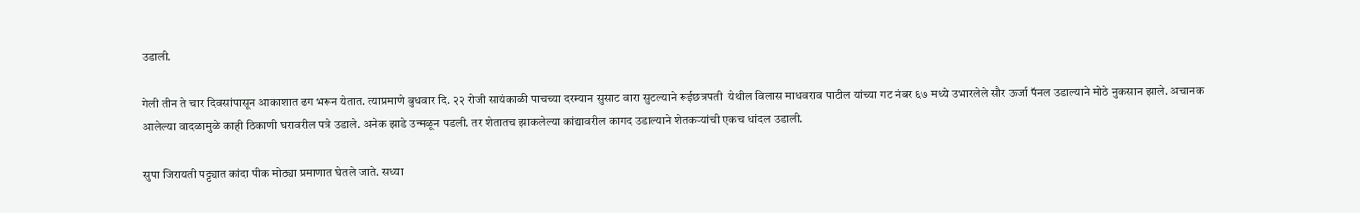उडाली.

गेली तीन ते चार दिवसांपासून आकाशात ढग भरून येतात. त्याप्रमाणे बुधवार दि. २२ रोजी सायंकाळी पाचच्या दरम्यान सुसाट वारा सुटल्याने रूईछत्रपती  येथील विलास माधवराव पाटील यांच्या गट नंबर ६७ मध्ये उभारलेले सौर ऊर्जा पॅनल उडाल्याने मोठे नुकसान झाले. अचानक आलेल्या वादळामुळे काही ठिकाणी घरावरील पत्रे उडाले. अनेक झाडे उन्मळून पडली. तर शेतातच झाकलेल्या कांद्यावरील कागद उडाल्याने शेतकर्‍यांची एकच धांदल उडाली.

सुपा जिरायती पट्ट्यात कांदा पीक मोठ्या प्रमाणात घेतले जाते. सध्या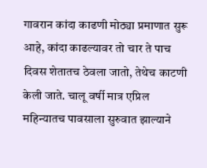गावरान कांदा काढणी मोठ्या प्रमाणात सुरू आहे, कांदा काढल्यावर तो चार ते पाच दिवस शेतातच ठेवला जातो, तेथेच काटणी केली जाते. चालू वर्षी मात्र एप्रिल महिन्यातच पावसाला सुरुवात झाल्याने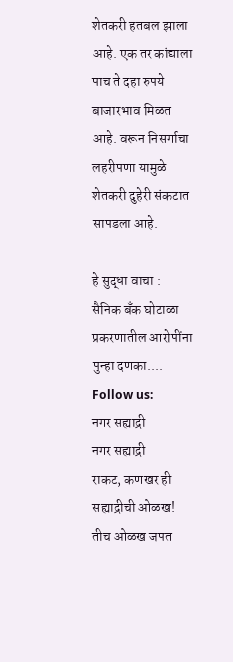शेतकरी हतबल झाला आहे. एक तर कांद्याला पाच ते दहा रुपये बाजारभाव मिळत आहे. वरून निसर्गाचा लहरीपणा यामुळे शेतकरी दुहेरी संकटात सापडला आहे.

हे सुद्धा वाचा :  सैनिक बँक घोटाळा प्रकरणातील आरोपींना पुन्हा दणका....
Follow us:
नगर सह्याद्री
नगर सह्याद्री
राकट, कणखर ही सह्याद्रीची ओळख! तीच ओळख जपत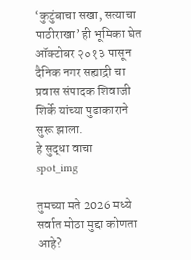‘कुटुंबाचा सखा, सत्याचा पाठीराखा’ ही भूमिका घेत ऑक्टोबर २०१३ पासून दैनिक नगर सह्याद्री चा प्रवास संपादक शिवाजी शिर्के यांच्या पुढाकाराने सुरू झाला.
हे सुद्धा वाचा
spot_img

तुमच्या मते 2026 मध्ये सर्वात मोठा मुद्दा कोणता आहे?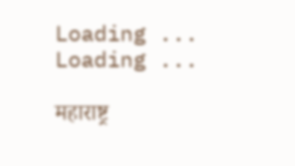Loading ... Loading ...

महाराष्ट्र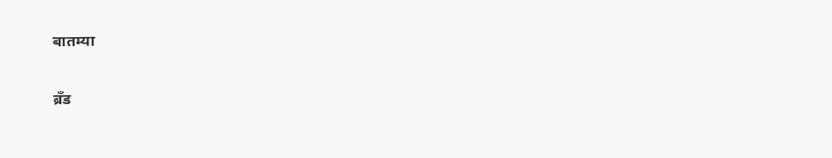बातम्या

ब्रँड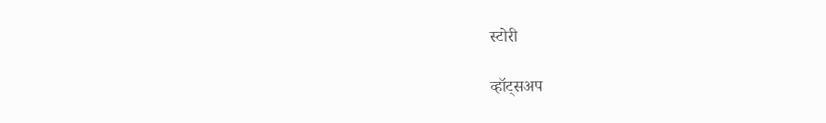स्टोरी

व्हॉट्सअप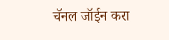चॅनल जॉईन करा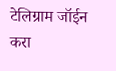टेलिग्राम जॉईन करा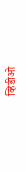व्हिडीओ